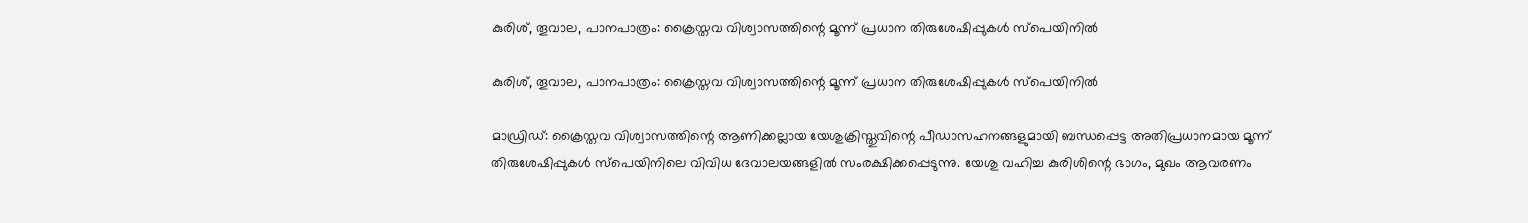കുരിശ്, തൂവാല, പാനപാത്രം: ക്രൈസ്തവ വിശ്വാസത്തിന്റെ മൂന്ന് പ്രധാന തിരുശേഷിപ്പുകൾ സ്പെയിനിൽ

കുരിശ്, തൂവാല, പാനപാത്രം: ക്രൈസ്തവ വിശ്വാസത്തിന്റെ മൂന്ന് പ്രധാന തിരുശേഷിപ്പുകൾ സ്പെയിനിൽ

മാഡ്രിഡ്: ക്രൈസ്തവ വിശ്വാസത്തിന്റെ ആണിക്കല്ലായ യേശുക്രിസ്തുവിന്റെ പീഡാസഹനങ്ങളുമായി ബന്ധപ്പെട്ട അതിപ്രധാനമായ മൂന്ന് തിരുശേഷിപ്പുകൾ സ്പെയിനിലെ വിവിധ ദേവാലയങ്ങളിൽ സംരക്ഷിക്കപ്പെടുന്നു. യേശു വഹിച്ച കുരിശിന്റെ ഭാഗം, മുഖം ആവരണം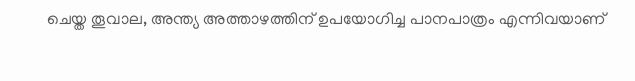ചെയ്ത തൂവാല, അന്ത്യ അത്താഴത്തിന് ഉപയോഗിച്ച പാനപാത്രം എന്നിവയാണ്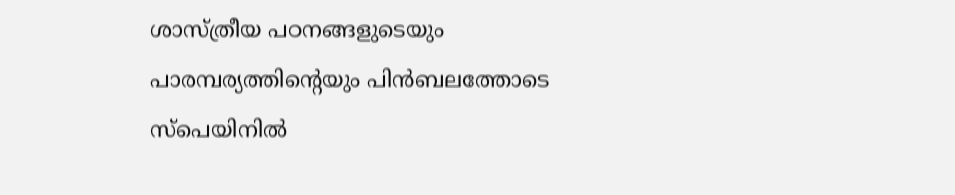ശാസ്ത്രീയ പഠനങ്ങളുടെയും പാരമ്പര്യത്തിന്റെയും പിൻബലത്തോടെ സ്പെയിനിൽ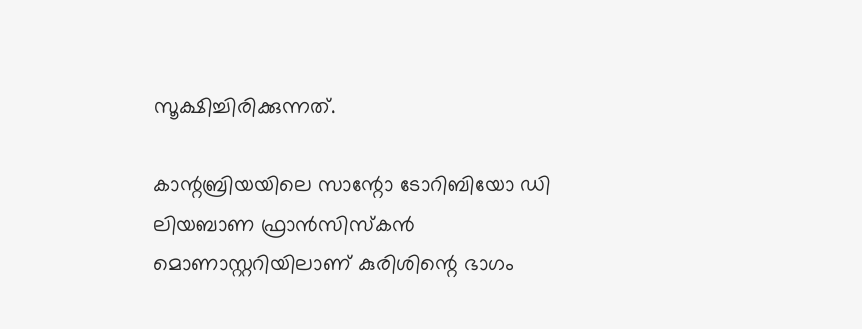സൂക്ഷിച്ചിരിക്കുന്നത്.

കാന്റബ്രിയയിലെ സാന്റോ ടോറിബിയോ ഡി ലിയബാണ ഫ്രാൻസിസ്കൻ മൊണാസ്റ്ററിയിലാണ് കുരിശിന്റെ ഭാഗം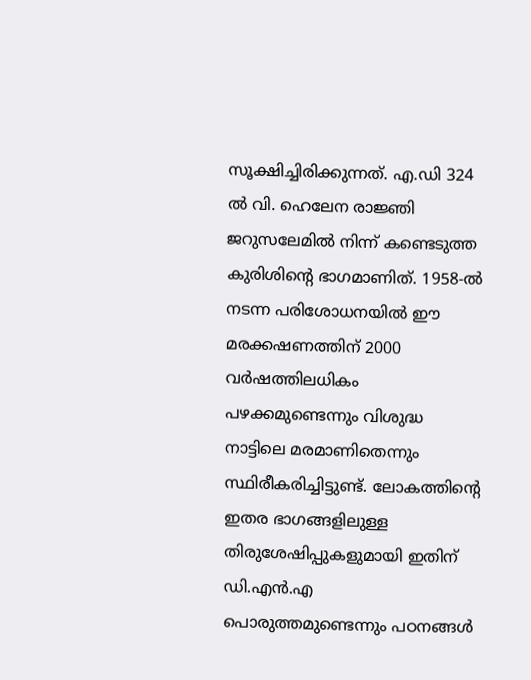സൂക്ഷിച്ചിരിക്കുന്നത്. എ.ഡി 324 ൽ വി. ഹെലേന രാജ്ഞി ജറുസലേമിൽ നിന്ന് കണ്ടെടുത്ത കുരിശിന്റെ ഭാഗമാണിത്. 1958-ൽ നടന്ന പരിശോധനയിൽ ഈ മരക്കഷണത്തിന് 2000 വർഷത്തിലധികം പഴക്കമുണ്ടെന്നും വിശുദ്ധ നാട്ടിലെ മരമാണിതെന്നും സ്ഥിരീകരിച്ചിട്ടുണ്ട്. ലോകത്തിന്റെ ഇതര ഭാഗങ്ങളിലുള്ള തിരുശേഷിപ്പുകളുമായി ഇതിന് ഡി.എൻ.എ പൊരുത്തമുണ്ടെന്നും പഠനങ്ങൾ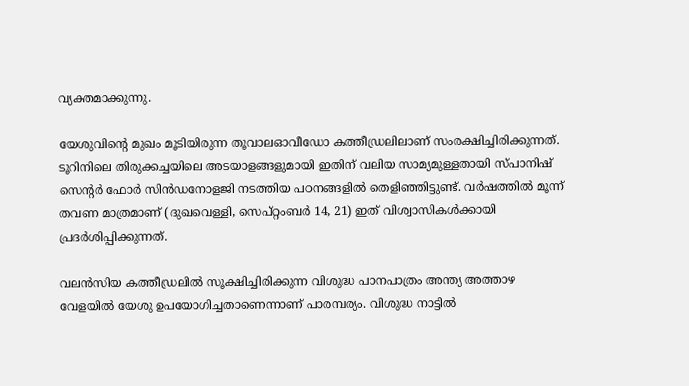വ്യക്തമാക്കുന്നു.

യേശുവിന്റെ മുഖം മൂടിയിരുന്ന തൂവാലഓവീഡോ കത്തീഡ്രലിലാണ് സംരക്ഷിച്ചിരിക്കുന്നത്. ടൂറിനിലെ തിരുക്കച്ചയിലെ അടയാളങ്ങളുമായി ഇതിന് വലിയ സാമ്യമുള്ളതായി സ്പാനിഷ് സെന്റർ ഫോർ സിൻഡനോളജി നടത്തിയ പഠനങ്ങളിൽ തെളിഞ്ഞിട്ടുണ്ട്. വർഷത്തിൽ മൂന്ന് തവണ മാത്രമാണ് (ദുഖവെള്ളി, സെപ്റ്റംബർ 14, 21) ഇത് വിശ്വാസികൾക്കായി പ്രദർശിപ്പിക്കുന്നത്.

വലൻസിയ കത്തീഡ്രലിൽ സൂക്ഷിച്ചിരിക്കുന്ന വിശുദ്ധ പാനപാത്രം അന്ത്യ അത്താഴ വേളയിൽ യേശു ഉപയോഗിച്ചതാണെന്നാണ് പാരമ്പര്യം. വിശുദ്ധ നാട്ടിൽ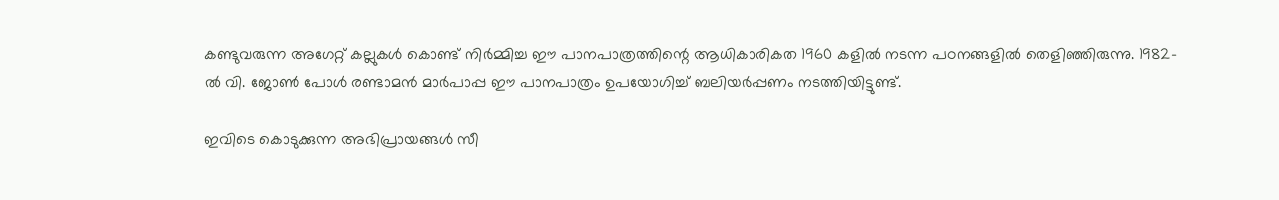കണ്ടുവരുന്ന അഗേറ്റ് കല്ലുകൾ കൊണ്ട് നിർമ്മിച്ച ഈ പാനപാത്രത്തിന്റെ ആധികാരികത 1960 കളിൽ നടന്ന പഠനങ്ങളിൽ തെളിഞ്ഞിരുന്നു. 1982-ൽ വി. ജോൺ പോൾ രണ്ടാമൻ മാർപാപ്പ ഈ പാനപാത്രം ഉപയോഗിച്ച് ബലിയർപ്പണം നടത്തിയിട്ടുണ്ട്.

ഇവിടെ കൊടുക്കുന്ന അഭിപ്രായങ്ങള്‍ സീ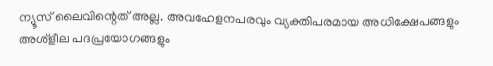ന്യൂസ് ലൈവിന്റെത് അല്ല. അവഹേളനപരവും വ്യക്തിപരമായ അധിക്ഷേപങ്ങളും അശ്‌ളീല പദപ്രയോഗങ്ങളും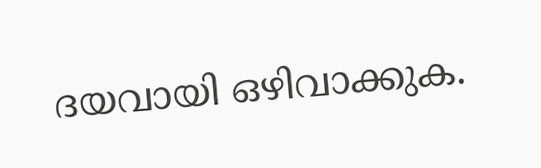ദയവായി ഒഴിവാക്കുക.